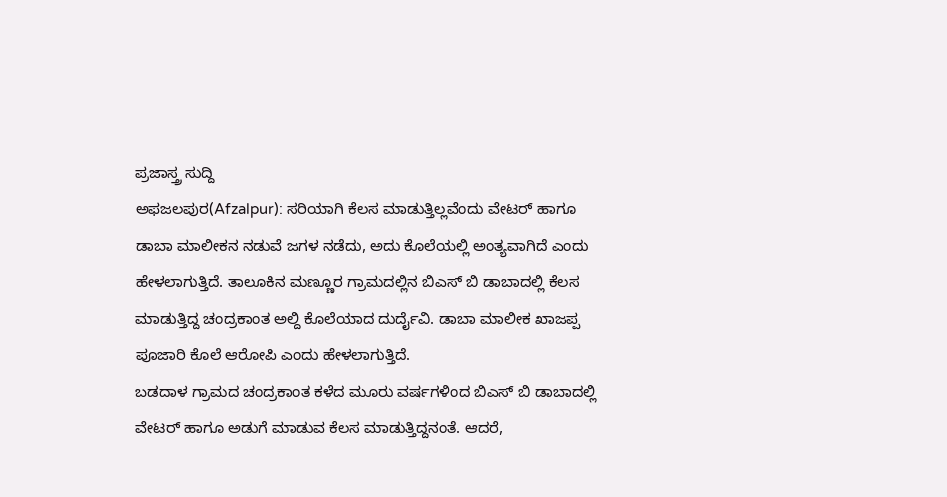ಪ್ರಜಾಸ್ತ್ರ ಸುದ್ದಿ
ಅಫಜಲಪುರ(Afzalpur): ಸರಿಯಾಗಿ ಕೆಲಸ ಮಾಡುತ್ತಿಲ್ಲವೆಂದು ವೇಟರ್ ಹಾಗೂ ಡಾಬಾ ಮಾಲೀಕನ ನಡುವೆ ಜಗಳ ನಡೆದು, ಅದು ಕೊಲೆಯಲ್ಲಿ ಅಂತ್ಯವಾಗಿದೆ ಎಂದು ಹೇಳಲಾಗುತ್ತಿದೆ. ತಾಲೂಕಿನ ಮಣ್ಣೂರ ಗ್ರಾಮದಲ್ಲಿನ ಬಿಎಸ್ ಬಿ ಡಾಬಾದಲ್ಲಿ ಕೆಲಸ ಮಾಡುತ್ತಿದ್ದ ಚಂದ್ರಕಾಂತ ಅಲ್ದಿ ಕೊಲೆಯಾದ ದುರ್ದೈವಿ. ಡಾಬಾ ಮಾಲೀಕ ಖಾಜಪ್ಪ ಪೂಜಾರಿ ಕೊಲೆ ಆರೋಪಿ ಎಂದು ಹೇಳಲಾಗುತ್ತಿದೆ.
ಬಡದಾಳ ಗ್ರಾಮದ ಚಂದ್ರಕಾಂತ ಕಳೆದ ಮೂರು ವರ್ಷಗಳಿಂದ ಬಿಎಸ್ ಬಿ ಡಾಬಾದಲ್ಲಿ ವೇಟರ್ ಹಾಗೂ ಅಡುಗೆ ಮಾಡುವ ಕೆಲಸ ಮಾಡುತ್ತಿದ್ದನಂತೆ. ಆದರೆ,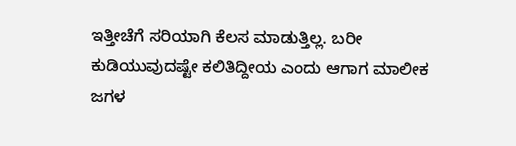ಇತ್ತೀಚೆಗೆ ಸರಿಯಾಗಿ ಕೆಲಸ ಮಾಡುತ್ತಿಲ್ಲ. ಬರೀ ಕುಡಿಯುವುದಷ್ಟೇ ಕಲಿತಿದ್ದೀಯ ಎಂದು ಆಗಾಗ ಮಾಲೀಕ ಜಗಳ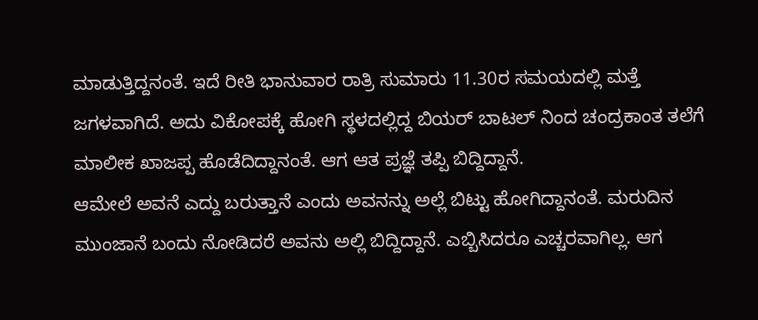ಮಾಡುತ್ತಿದ್ದನಂತೆ. ಇದೆ ರೀತಿ ಭಾನುವಾರ ರಾತ್ರಿ ಸುಮಾರು 11.30ರ ಸಮಯದಲ್ಲಿ ಮತ್ತೆ ಜಗಳವಾಗಿದೆ. ಅದು ವಿಕೋಪಕ್ಕೆ ಹೋಗಿ ಸ್ಥಳದಲ್ಲಿದ್ದ ಬಿಯರ್ ಬಾಟಲ್ ನಿಂದ ಚಂದ್ರಕಾಂತ ತಲೆಗೆ ಮಾಲೀಕ ಖಾಜಪ್ಪ ಹೊಡೆದಿದ್ದಾನಂತೆ. ಆಗ ಆತ ಪ್ರಜ್ಞೆ ತಪ್ಪಿ ಬಿದ್ದಿದ್ದಾನೆ.
ಆಮೇಲೆ ಅವನೆ ಎದ್ದು ಬರುತ್ತಾನೆ ಎಂದು ಅವನನ್ನು ಅಲ್ಲೆ ಬಿಟ್ಟು ಹೋಗಿದ್ದಾನಂತೆ. ಮರುದಿನ ಮುಂಜಾನೆ ಬಂದು ನೋಡಿದರೆ ಅವನು ಅಲ್ಲಿ ಬಿದ್ದಿದ್ದಾನೆ. ಎಬ್ಬಿಸಿದರೂ ಎಚ್ಚರವಾಗಿಲ್ಲ. ಆಗ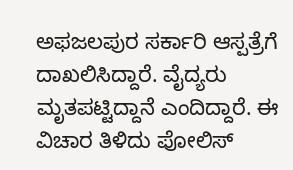ಅಫಜಲಪುರ ಸರ್ಕಾರಿ ಆಸ್ಪತ್ರೆಗೆ ದಾಖಲಿಸಿದ್ದಾರೆ. ವೈದ್ಯರು ಮೃತಪಟ್ಟಿದ್ದಾನೆ ಎಂದಿದ್ದಾರೆ. ಈ ವಿಚಾರ ತಿಳಿದು ಪೋಲಿಸ್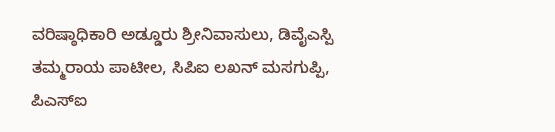ವರಿಷ್ಠಾಧಿಕಾರಿ ಅಡ್ಡೂರು ಶ್ರೀನಿವಾಸುಲು, ಡಿವೈಎಸ್ಪಿ ತಮ್ಮರಾಯ ಪಾಟೀಲ, ಸಿಪಿಐ ಲಖನ್ ಮಸಗುಪ್ಪಿ, ಪಿಎಸ್ಐ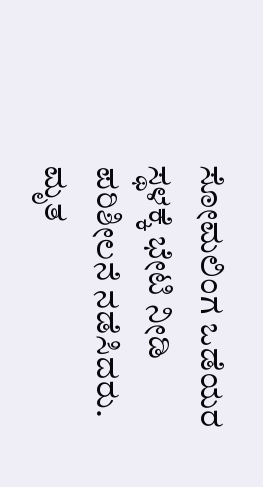ಸೋಮಲಿಂಗ ಒಡೆಯರ ಸ್ಥಳಕ್ಕೆ ಭೇಟಿ ನೀಡಿ ಪರಿಶೀಲನೆ ನಡೆಸಿದರು. ಮೃತ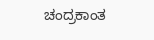ಚಂದ್ರಕಾಂತ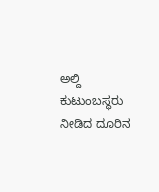ಅಲ್ದಿ ಕುಟುಂಬಸ್ಥರು ನೀಡಿದ ದೂರಿನ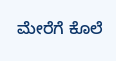ಮೇರೆಗೆ ಕೊಲೆ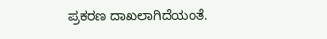ಪ್ರಕರಣ ದಾಖಲಾಗಿದೆಯಂತೆ.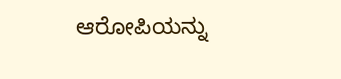ಆರೋಪಿಯನ್ನು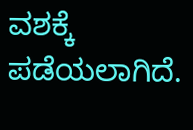ವಶಕ್ಕೆ ಪಡೆಯಲಾಗಿದೆ.